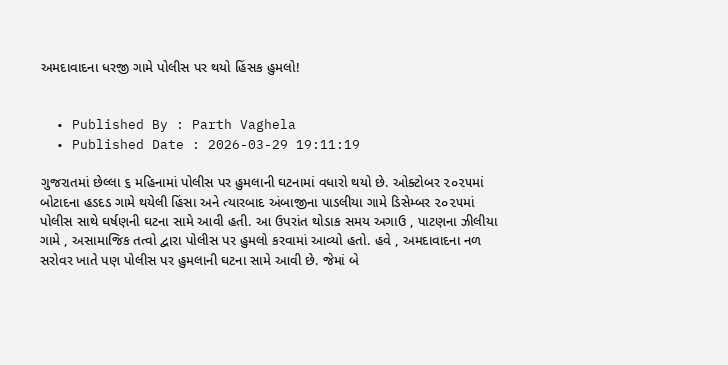અમદાવાદના ધરજી ગામે પોલીસ પર થયો હિંસક હુમલો!


  • Published By : Parth Vaghela
  • Published Date : 2026-03-29 19:11:19

ગુજરાતમાં છેલ્લા ૬ મહિનામાં પોલીસ પર હુમલાની ઘટનામાં વધારો થયો છે. ઓક્ટોબર ૨૦૨૫માં બોટાદના હડદડ ગામે થયેલી હિંસા અને ત્યારબાદ અંબાજીના પાડલીયા ગામે ડિસેમ્બર ૨૦૨૫માં પોલીસ સાથે ઘર્ષણની ઘટના સામે આવી હતી. આ ઉપરાંત થોડાક સમય અગાઉ , પાટણના ઝીલીયા ગામે , અસામાજિક તત્વો દ્વારા પોલીસ પર હુમલો કરવામાં આવ્યો હતો. હવે , અમદાવાદના નળ સરોવર ખાતે પણ પોલીસ પર હુમલાની ઘટના સામે આવી છે. જેમાં બે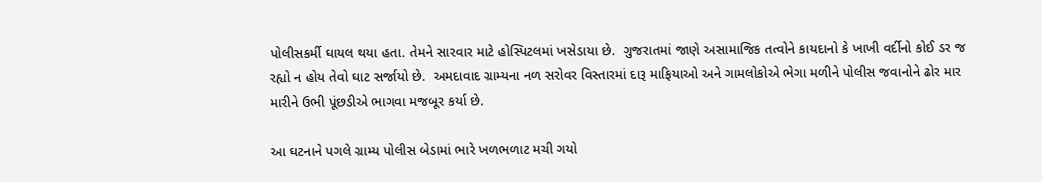પોલીસકર્મી ઘાયલ થયા હતા. તેમને સારવાર માટે હોસ્પિટલમાં ખસેડાયા છે.  ગુજરાતમાં જાણે અસામાજિક તત્વોને કાયદાનો કે ખાખી વર્દીનો કોઈ ડર જ રહ્યો ન હોય તેવો ઘાટ સર્જાયો છે.  અમદાવાદ ગ્રામ્યના નળ સરોવર વિસ્તારમાં દારૂ માફિયાઓ અને ગામલોકોએ ભેગા મળીને પોલીસ જવાનોને ઢોર માર મારીને ઉભી પૂંછડીએ ભાગવા મજબૂર કર્યા છે.

આ ઘટનાને પગલે ગ્રામ્ય પોલીસ બેડામાં ભારે ખળભળાટ મચી ગયો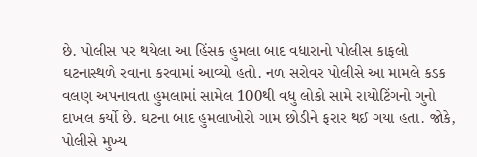છે. પોલીસ પર થયેલા આ હિંસક હુમલા બાદ વધારાનો પોલીસ કાફલો ઘટનાસ્થળે રવાના કરવામાં આવ્યો હતો. નળ સરોવર પોલીસે આ મામલે કડક વલણ અપનાવતા હુમલામાં સામેલ 100થી વધુ લોકો સામે રાયોટિંગનો ગુનો દાખલ કર્યો છે. ઘટના બાદ હુમલાખોરો ગામ છોડીને ફરાર થઈ ગયા હતા. જોકે, પોલીસે મુખ્ય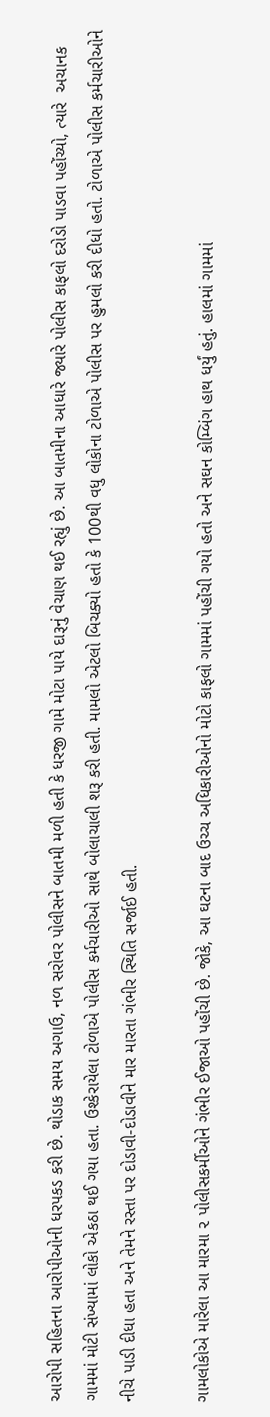આરોપી સહિતના આરોપીઓની ધરપકડ કરી છે. થોડાક સમય અગાઉ, નળ સરોવર પોલીસને બાતમી મળી હતી કે ધરજી ગામે મોટા પાયે દારૂનું વેચાણ થઈ રહ્યું છે. આ બાતમીના આધારે જ્યારે પોલીસ કાફલો દરોડો પાડવા પહોંચ્યો, ત્યારે  અચાનક ગામમાં મોટી સંખ્યામાં લોકો એકઠા થઈ ગયા હતા. ઉશ્કેરાયેલા ટોળાએ પોલીસ કર્મચારીઓ સાથે બોલાચાલી શરૂ કરી હતી. મામલો એટલો બિચક્યો હતો કે 100થી વધુ લોકોના ટોળાએ પોલીસ પર હુમલો કરી દીધો હતો. ટોળાએ પોલીસ કર્મચારીઓને નીચે પાડી દીધા હતા અને તેમને રસ્તા પર દોડાવી-દોડાવીને માર મારતા ગંભીર સ્થિતિ સર્જાઈ હતી.

ગામલોકોએ મારેલા આ મારમા ૨ પોલીસકર્મીઓને ગંભીર ઈજાઓ પહોંચી છે. જોકે, આ ઘટના બાદ ઉચ્ચ અધિકારીઓનો મોટો કાફલો ગામમાં પહોંચી ગયો હતો અને સઘન કોમ્બિંગ હાથ ધર્યું હતું. હાલમાં ગામમાં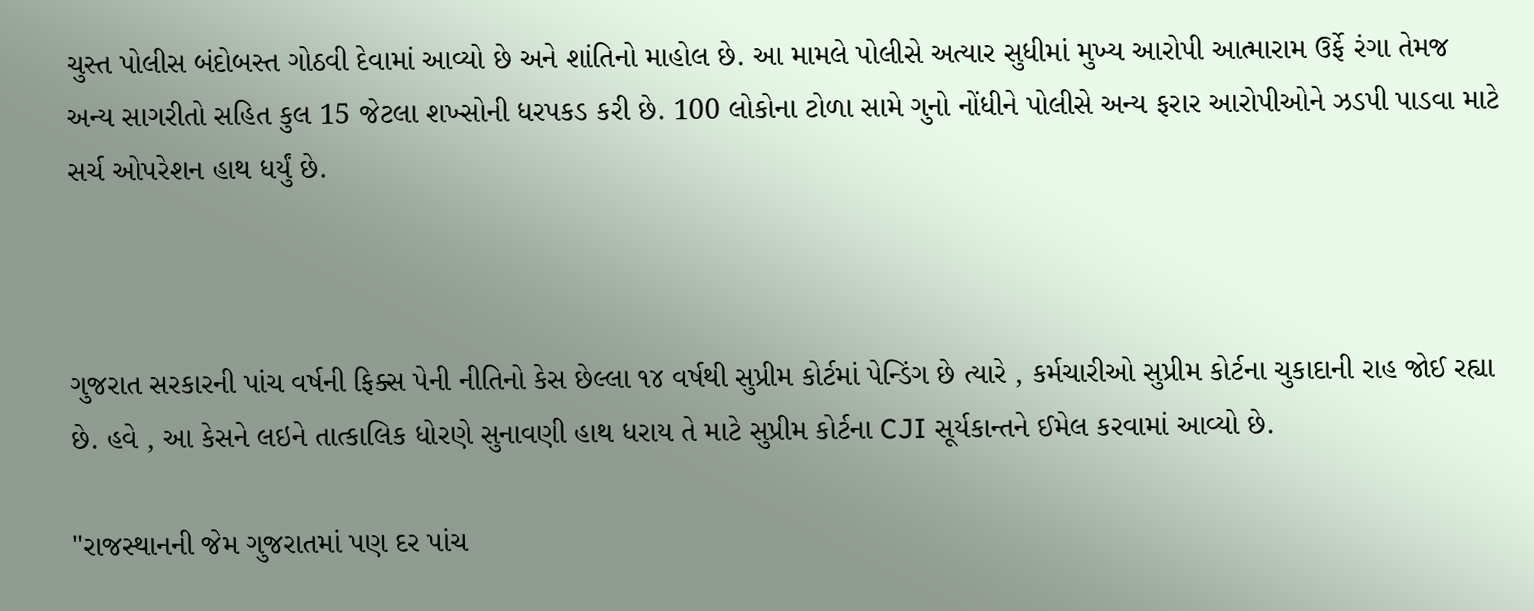ચુસ્ત પોલીસ બંદોબસ્ત ગોઠવી દેવામાં આવ્યો છે અને શાંતિનો માહોલ છે. આ મામલે પોલીસે અત્યાર સુધીમાં મુખ્ય આરોપી આત્મારામ ઉર્ફે રંગા તેમજ અન્ય સાગરીતો સહિત કુલ 15 જેટલા શખ્સોની ધરપકડ કરી છે. 100 લોકોના ટોળા સામે ગુનો નોંધીને પોલીસે અન્ય ફરાર આરોપીઓને ઝડપી પાડવા માટે સર્ચ ઓપરેશન હાથ ધર્યું છે.



ગુજરાત સરકારની પાંચ વર્ષની ફિક્સ પેની નીતિનો કેસ છેલ્લા ૧૪ વર્ષથી સુપ્રીમ કોર્ટમાં પેન્ડિંગ છે ત્યારે , કર્મચારીઓ સુપ્રીમ કોર્ટના ચુકાદાની રાહ જોઈ રહ્યા છે. હવે , આ કેસને લઇને તાત્કાલિક ધોરણે સુનાવણી હાથ ધરાય તે માટે સુપ્રીમ કોર્ટના CJI સૂર્યકાન્તને ઈમેલ કરવામાં આવ્યો છે.

"રાજસ્થાનની જેમ ગુજરાતમાં પણ દર પાંચ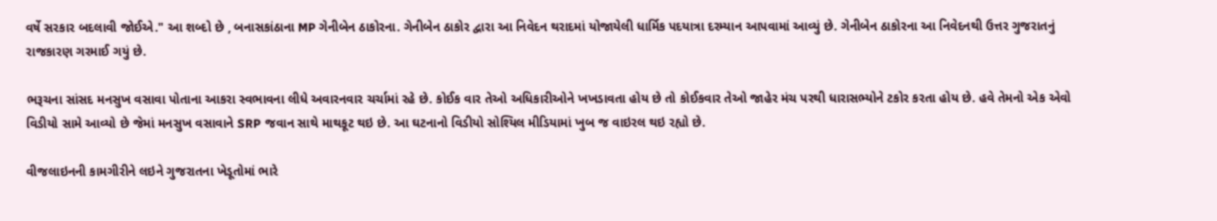વર્ષે સરકાર બદલાવી જોઈએ." આ શબ્દો છે , બનાસકાંઠાના MP ગેનીબેન ઠાકોરના. ગેનીબેન ઠાકોર દ્વારા આ નિવેદન થરાદમાં યોજાયેલી ધાર્મિક પદયાત્રા દરમ્યાન આપવામાં આવ્યું છે. ગેનીબેન ઠાકોરના આ નિવેદનથી ઉત્તર ગુજરાતનું રાજકારણ ગરમાઈ ગયું છે.

ભરૂચના સાંસદ મનસુખ વસાવા પોતાના આકરા સ્વભાવના લીધે અવારનવાર ચર્ચામાં રહે છે. કોઈક વાર તેઓ અધિકારીઓને ખખડાવતા હોય છે તો કોઈકવાર તેઓ જાહેર મંચ પરથી ધારાસભ્યોને ટકોર કરતા હોય છે. હવે તેમનો એક એવો વિડીયો સામે આવ્યો છે જેમાં મનસુખ વસાવાને SRP જવાન સાથે માથકૂટ થઇ છે. આ ઘટનાનો વિડીયો સોશ્યિલ મીડિયામાં ખુબ જ વાઇરલ થઇ રહ્યો છે.

વીજલાઇનની કામગીરીને લઇને ગુજરાતના ખેડૂતોમાં ભારે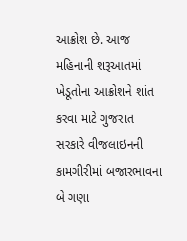આક્રોશ છે. આજ મહિનાની શરૂઆતમાં ખેડૂતોના આક્રોશને શાંત કરવા માટે ગુજરાત સરકારે વીજલાઇનની કામગીરીમાં બજારભાવના બે ગણા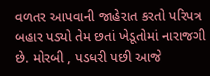વળતર આપવાની જાહેરાત કરતો પરિપત્ર બહાર પડ્યો તેમ છતાં ખેડૂતોમાં નારાજગી છે. મોરબી , પડધરી પછી આજે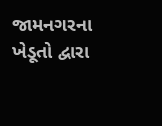જામનગરના ખેડૂતો દ્વારા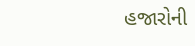હજારોની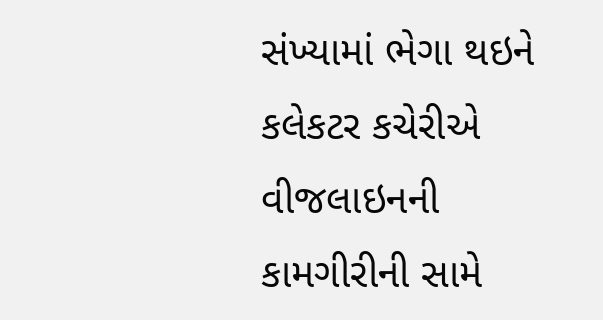સંખ્યામાં ભેગા થઇને કલેકટર કચેરીએ વીજલાઇનની કામગીરીની સામે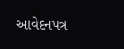આવેદનપત્ર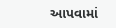આપવામાં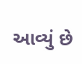આવ્યું છે